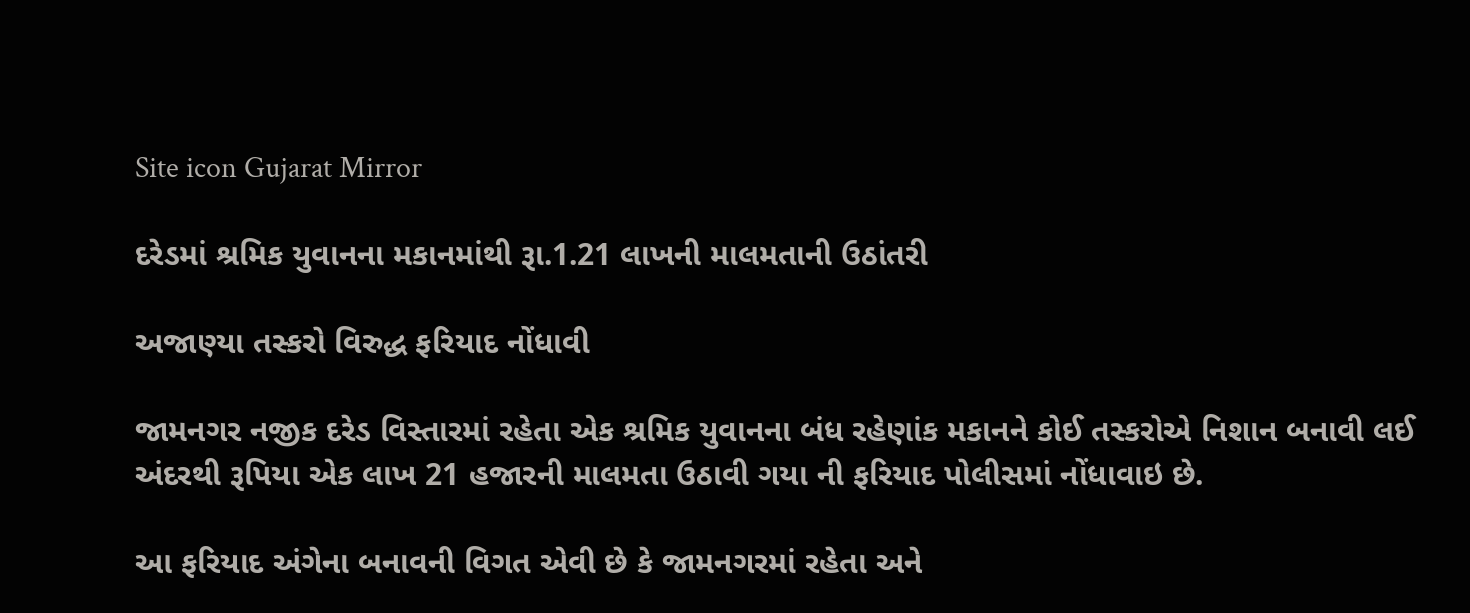Site icon Gujarat Mirror

દરેડમાં શ્રમિક યુવાનના મકાનમાંથી રૂા.1.21 લાખની માલમતાની ઉઠાંતરી

અજાણ્યા તસ્કરો વિરુદ્ધ ફરિયાદ નોંધાવી

જામનગર નજીક દરેડ વિસ્તારમાં રહેતા એક શ્રમિક યુવાનના બંધ રહેણાંક મકાનને કોઈ તસ્કરોએ નિશાન બનાવી લઈ અંદરથી રૂપિયા એક લાખ 21 હજારની માલમતા ઉઠાવી ગયા ની ફરિયાદ પોલીસમાં નોંધાવાઇ છે.

આ ફરિયાદ અંગેના બનાવની વિગત એવી છે કે જામનગરમાં રહેતા અને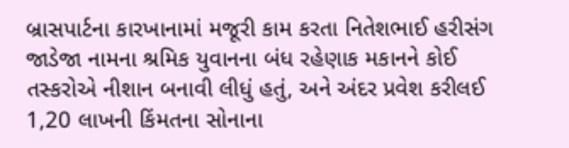બ્રાસપાર્ટના કારખાનામાં મજૂરી કામ કરતા નિતેશભાઈ હરીસંગ જાડેજા નામના શ્રમિક યુવાનના બંધ રહેણાક મકાનને કોઈ તસ્કરોએ નીશાન બનાવી લીધું હતું, અને અંદર પ્રવેશ કરીલઈ 1,20 લાખની કિંમતના સોનાના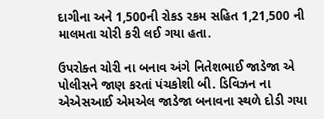દાગીના અને 1,500ની રોકડ રકમ સહિત 1,21,500 ની માલમતા ચોરી કરી લઈ ગયા હતા.

ઉપરોક્ત ચોરી ના બનાવ અંગે નિતેશભાઈ જાડેજા એ પોલીસને જાણ કરતાં પંચકોશી બી. ડિવિઝન ના એએસઆઈ એમએલ જાડેજા બનાવના સ્થળે દોડી ગયા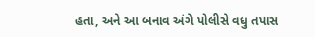હતા, અને આ બનાવ અંગે પોલીસે વધુ તપાસ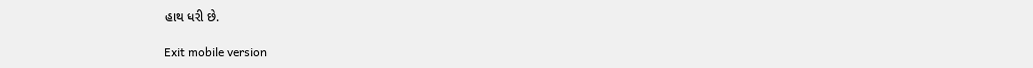હાથ ધરી છે.

Exit mobile version